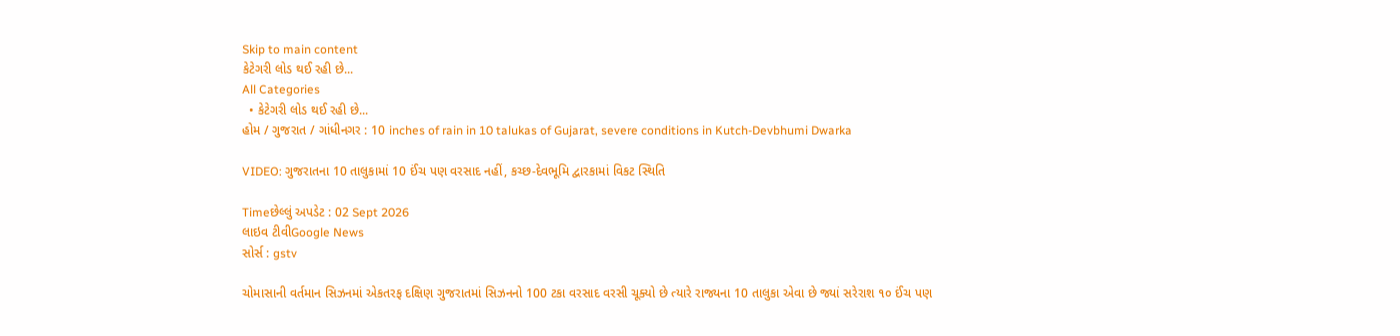Skip to main content
કેટેગરી લોડ થઈ રહી છે...
All Categories
  • કેટેગરી લોડ થઈ રહી છે...
હોમ / ગુજરાત / ગાંધીનગર : 10 inches of rain in 10 talukas of Gujarat, severe conditions in Kutch-Devbhumi Dwarka

VIDEO: ગુજરાતના 10 તાલુકામાં 10 ઈંચ પણ વરસાદ નહીં, કચ્છ-દેવભૂમિ દ્વારકામાં વિકટ સ્થિતિ

Timeછેલ્લું અપડેટ : 02 Sept 2026
લાઇવ ટીવીGoogle News
સોર્સ : gstv

ચોમાસાની વર્તમાન સિઝનમાં એકતરફ દક્ષિણ ગુજરાતમાં સિઝનનો 100 ટકા વરસાદ વરસી ચૂક્યો છે ત્યારે રાજ્યના 10 તાલુકા એવા છે જ્યાં સરેરાશ ૧૦ ઈંચ પણ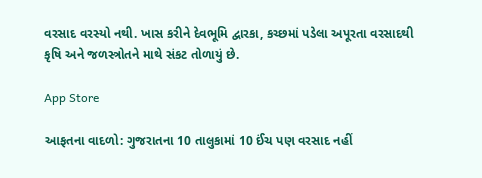વરસાદ વરસ્યો નથી. ખાસ કરીને દેવભૂમિ દ્વારકા, કચ્છમાં પડેલા અપૂરતા વરસાદથી કૃષિ અને જળસ્ત્રોતને માથે સંકટ તોળાયું છે.

App Store

આફતના વાદળો: ગુજરાતના 10 તાલુકામાં 10 ઈંચ પણ વરસાદ નહીં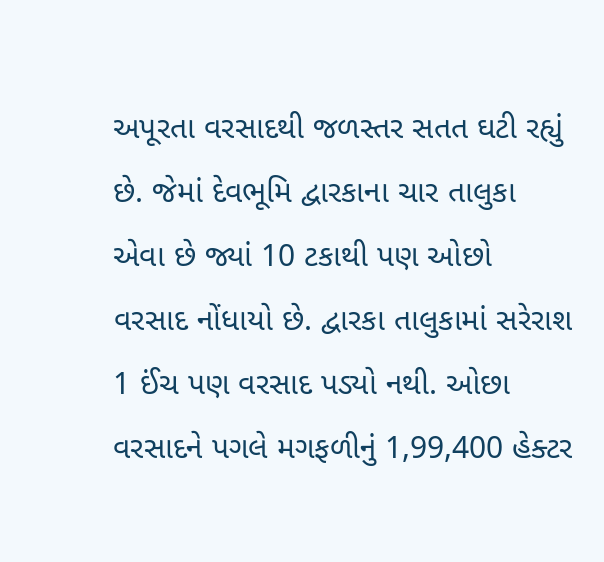અપૂરતા વરસાદથી જળસ્તર સતત ઘટી રહ્યું છે. જેમાં દેવભૂમિ દ્વારકાના ચાર તાલુકા એવા છે જ્યાં 10 ટકાથી પણ ઓછો વરસાદ નોંધાયો છે. દ્વારકા તાલુકામાં સરેરાશ 1 ઈંચ પણ વરસાદ પડ્યો નથી. ઓછા વરસાદને પગલે મગફળીનું 1,99,400 હેક્ટર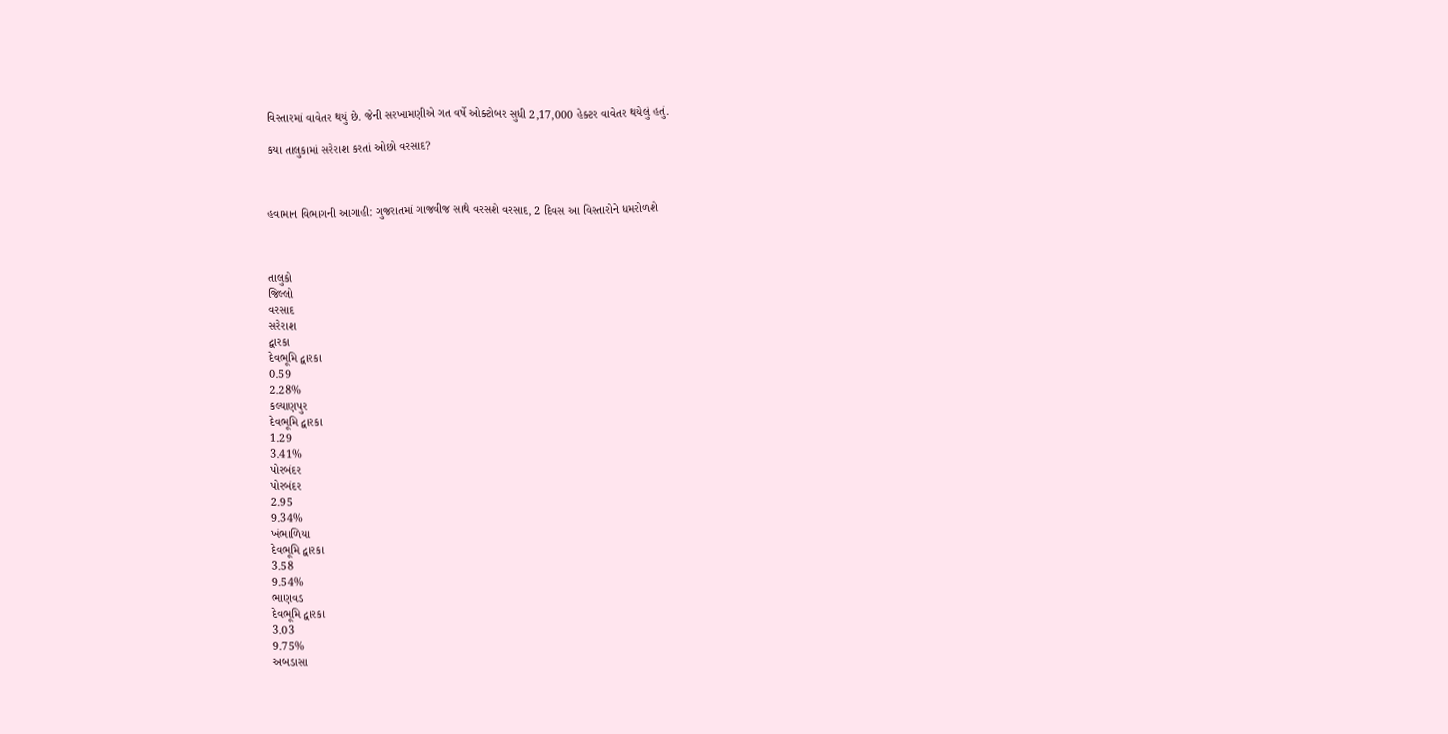વિસ્તારમાં વાવેતર થયું છે. જેની સરખામણીએ ગત વર્ષે ઓક્ટોબર સુધી 2,17,000 હેક્ટર વાવેતર થયેલું હતું.

કયા તાલુકામાં સરેરાશ કરતાં ઓછો વરસાદ?



હવામાન વિભાગની આગાહી: ગુજરાતમાં ગાજવીજ સાથે વરસશે વરસાદ, 2 દિવસ આ વિસ્તારોને ધમરોળશે



તાલુકો
જિલ્લો
વરસાદ
સરેરાશ
દ્વારકા
દેવભૂમિ દ્વારકા
0.59
2.28%
કલ્યાણપુર
દેવભૂમિ દ્વારકા
1.29
3.41%
પોરબંદર
પોરબંદર
2.95
9.34%
ખંભાળિયા
દેવભૂમિ દ્વારકા
3.58
9.54%
ભાણવડ
દેવભૂમિ દ્વારકા
3.03
9.75%
અબડાસા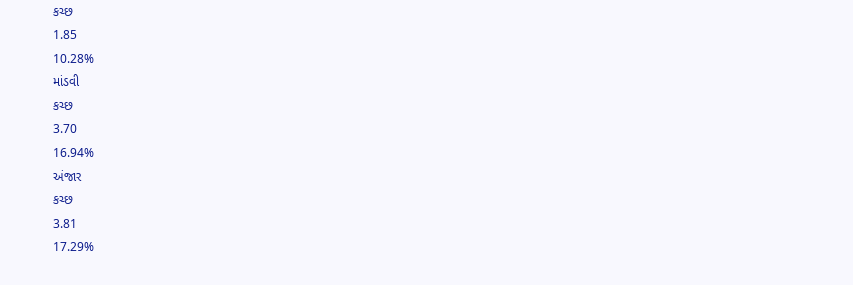કચ્છ
1.85
10.28%
માંડવી
કચ્છ
3.70
16.94%
અંજાર
કચ્છ
3.81
17.29%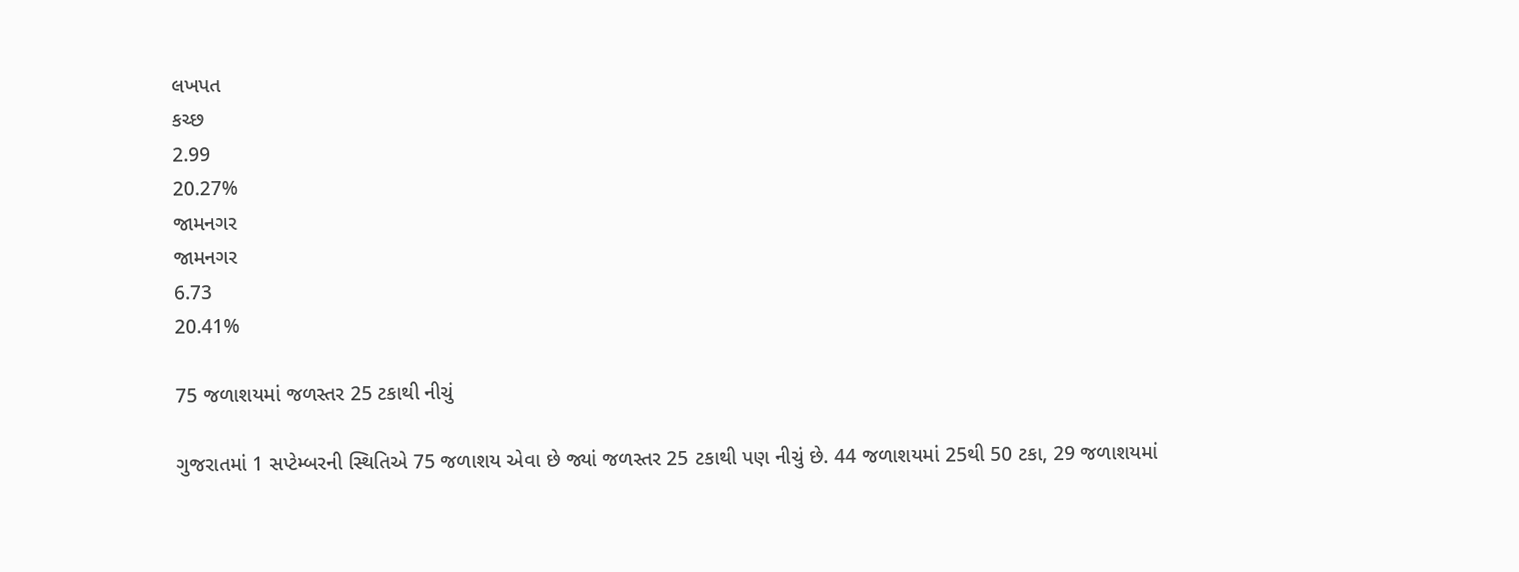લખપત
કચ્છ
2.99
20.27%
જામનગર
જામનગર
6.73
20.41%

75 જળાશયમાં જળસ્તર 25 ટકાથી નીચું

ગુજરાતમાં 1 સપ્ટેમ્બરની સ્થિતિએ 75 જળાશય એવા છે જ્યાં જળસ્તર 25 ટકાથી પણ નીચું છે. 44 જળાશયમાં 25થી 50 ટકા, 29 જળાશયમાં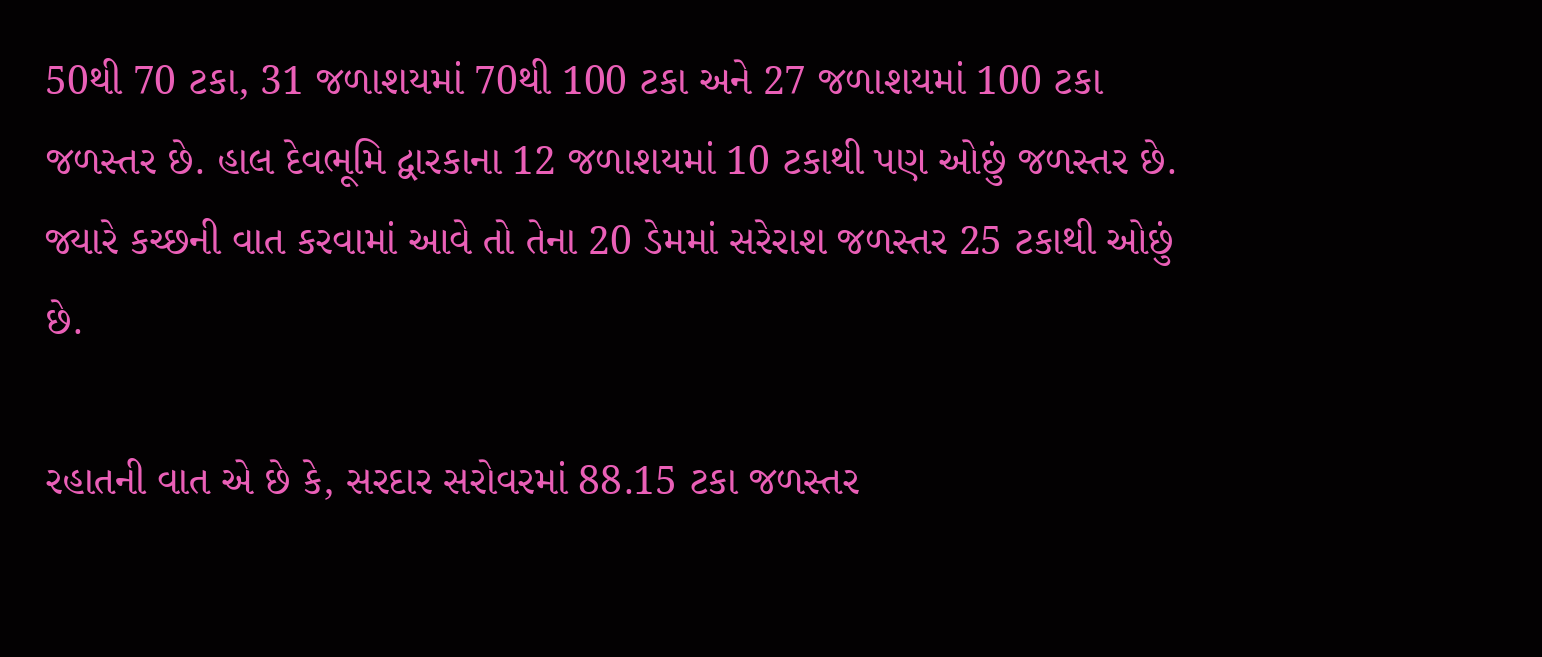50થી 70 ટકા, 31 જળાશયમાં 70થી 100 ટકા અને 27 જળાશયમાં 100 ટકા જળસ્તર છે. હાલ દેવભૂમિ દ્વારકાના 12 જળાશયમાં 10 ટકાથી પણ ઓછું જળસ્તર છે. જ્યારે કચ્છની વાત કરવામાં આવે તો તેના 20 ડેમમાં સરેરાશ જળસ્તર 25 ટકાથી ઓછું છે.

રહાતની વાત એ છે કે, સરદાર સરોવરમાં 88.15 ટકા જળસ્તર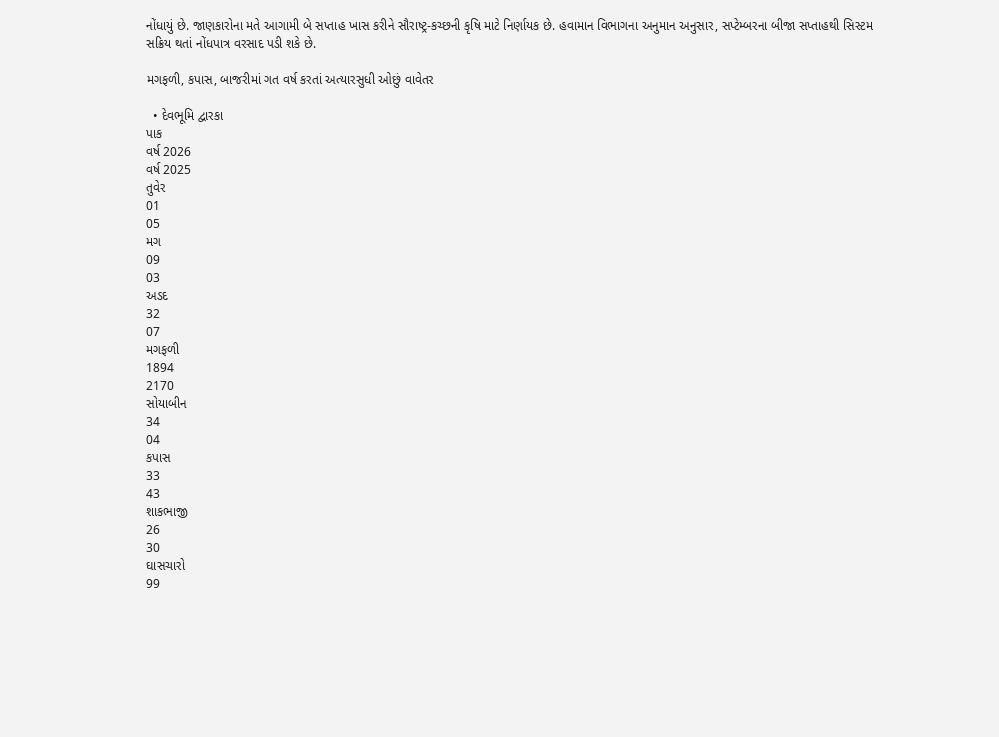નોંધાયું છે. જાણકારોના મતે આગામી બે સપ્તાહ ખાસ કરીને સૌરાષ્ટ્ર-કચ્છની કૃષિ માટે નિર્ણાયક છે. હવામાન વિભાગના અનુમાન અનુસાર, સપ્ટેમ્બરના બીજા સપ્તાહથી સિસ્ટમ સક્રિય થતાં નોંધપાત્ર વરસાદ પડી શકે છે.

મગફળી, કપાસ, બાજરીમાં ગત વર્ષ કરતાં અત્યારસુધી ઓછું વાવેતર

  • દેવભૂમિ દ્વારકા
પાક
વર્ષ 2026
વર્ષ 2025
તુવેર
01
05
મગ
09
03
અડદ
32
07
મગફળી
1894
2170
સોયાબીન
34
04
કપાસ
33
43
શાકભાજી
26
30
ઘાસચારો
99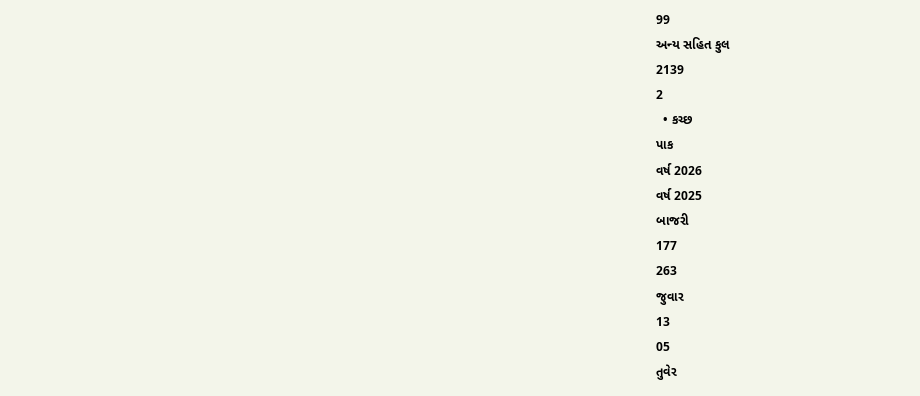99
અન્ય સહિત કુલ
2139
2
  • કચ્છ
પાક
વર્ષ 2026
વર્ષ 2025
બાજરી
177
263
જુવાર
13
05
તુવેર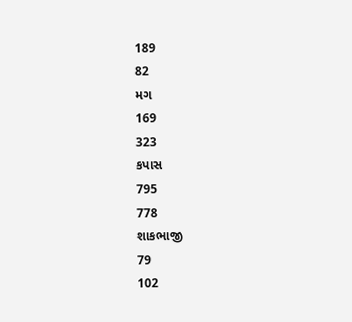189
82
મગ
169
323
કપાસ
795
778
શાકભાજી
79
102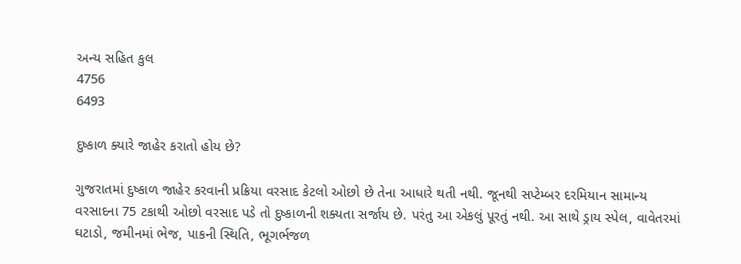અન્ય સહિત કુલ
4756
6493

દુષ્કાળ ક્યારે જાહેર કરાતો હોય છે?

ગુજરાતમાં દુષ્કાળ જાહેર કરવાની પ્રક્રિયા વરસાદ કેટલો ઓછો છે તેના આધારે થતી નથી. જૂનથી સપ્ટેમ્બર દરમિયાન સામાન્ય વરસાદના 75 ટકાથી ઓછો વરસાદ પડે તો દુષ્કાળની શક્યતા સર્જાય છે. પરંતુ આ એકલું પૂરતું નથી. આ સાથે ડ્રાય સ્પેલ, વાવેતરમાં ઘટાડો, જમીનમાં ભેજ, પાકની સ્થિતિ, ભૂગર્ભજળ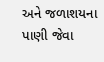અને જળાશયના પાણી જેવા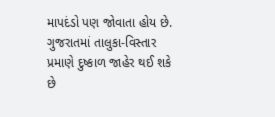માપદંડો પણ જોવાતા હોય છે. ગુજરાતમાં તાલુકા-વિસ્તાર પ્રમાણે દુષ્કાળ જાહેર થઈ શકે છે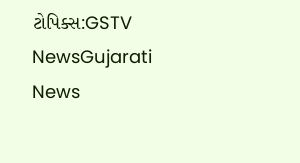ટોપિક્સ:GSTV NewsGujarati News